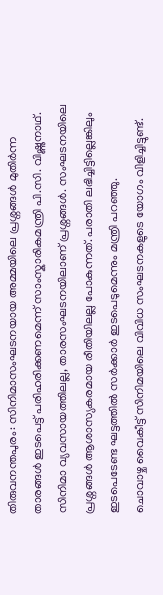തിരുവനന്തപുരം: സിനിമാസംഘടനയായ അമ്മയിലെ പ്രശ്നങ്ങൾ മുതിർന്ന താരങ്ങൾ ഇടപെട്ട് പരിഹരിക്കണമെന്ന് സാംസ്കാരികമന്ത്രി പി.സി. വിഷ്ണുനാഥ്. സിനിമാ വ്യവസായത്തിലല്ല, താരസംഘടനയിലാണ് പ്രശ്നങ്ങൾ. സംഘടനയിലെ പ്രശ്നങ്ങൾ ആശാസ്യകരമായ രീതിയിലല്ല പോകുന്നത്. പരാതി ലഭിച്ചിട്ടില്ലെങ്കിലും ഇടപെടേണ്ട ഘട്ടത്തിൽ സർക്കാർ ഇടപെടുമെന്നും മന്ത്രി പറഞ്ഞു.
ചൊവാഴ്ച വൈകീട്ട് സിനിമയിലെ വിവിധ സംഘടനകളുടെ യോഗം വിളിച്ചിട്ടുണ്ട്.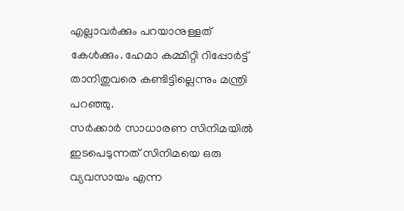എല്ലാവർക്കും പറയാനുള്ളത് കേൾക്കും. ഹേമാ കമ്മിറ്റി റിപ്പോർട്ട് താനിതുവരെ കണ്ടിട്ടില്ലെന്നും മന്ത്രി പറഞ്ഞു.
സർക്കാർ സാധാരണ സിനിമയിൽ ഇടപെടുന്നത് സിനിമയെ ഒരു വ്യവസായം എന്ന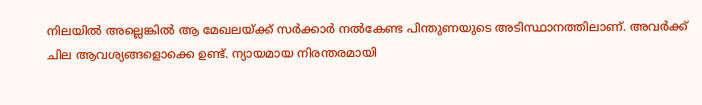നിലയിൽ അല്ലെങ്കിൽ ആ മേഖലയ്ക്ക് സർക്കാർ നൽകേണ്ട പിന്തുണയുടെ അടിസ്ഥാനത്തിലാണ്. അവർക്ക് ചില ആവശ്യങ്ങളൊക്കെ ഉണ്ട്. ന്യായമായ നിരന്തരമായി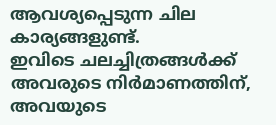ആവശ്യപ്പെടുന്ന ചില കാര്യങ്ങളുണ്ട്.
ഇവിടെ ചലച്ചിത്രങ്ങൾക്ക് അവരുടെ നിർമാണത്തിന്, അവയുടെ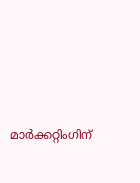മാർക്കറ്റിംഗിന്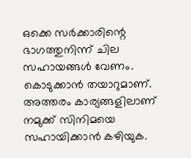ഒക്കെ സർക്കാരിന്റെ ഭാഗത്തുനിന്ന് ചില സഹായങ്ങൾ വേണം. കൊടുക്കാൻ തയാറുമാണ്. അത്തരം കാര്യങ്ങളിലാണ് നമുക്ക് സിനിമയെ സഹായിക്കാൻ കഴിയുക.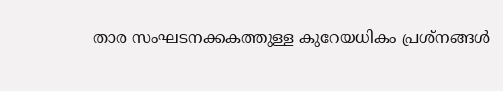താര സംഘടനക്കകത്തുള്ള കുറേയധികം പ്രശ്നങ്ങൾ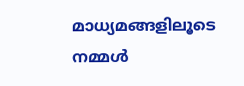മാധ്യമങ്ങളിലൂടെ നമ്മൾ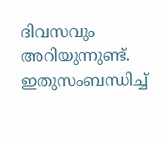ദിവസവും അറിയുന്നുണ്ട്. ഇതുസംബന്ധിച്ച്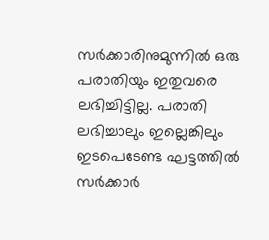സർക്കാരിനുമുന്നിൽ ഒരു പരാതിയും ഇതുവരെ ലഭിച്ചിട്ടില്ല. പരാതി ലഭിച്ചാലും ഇല്ലെങ്കിലും ഇടപെടേണ്ട ഘട്ടത്തിൽ സർക്കാർ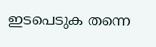ഇടപെടുക തന്നെ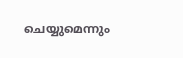ചെയ്യുമെന്നും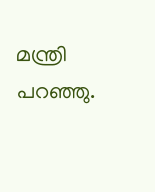മന്ത്രി പറഞ്ഞു.